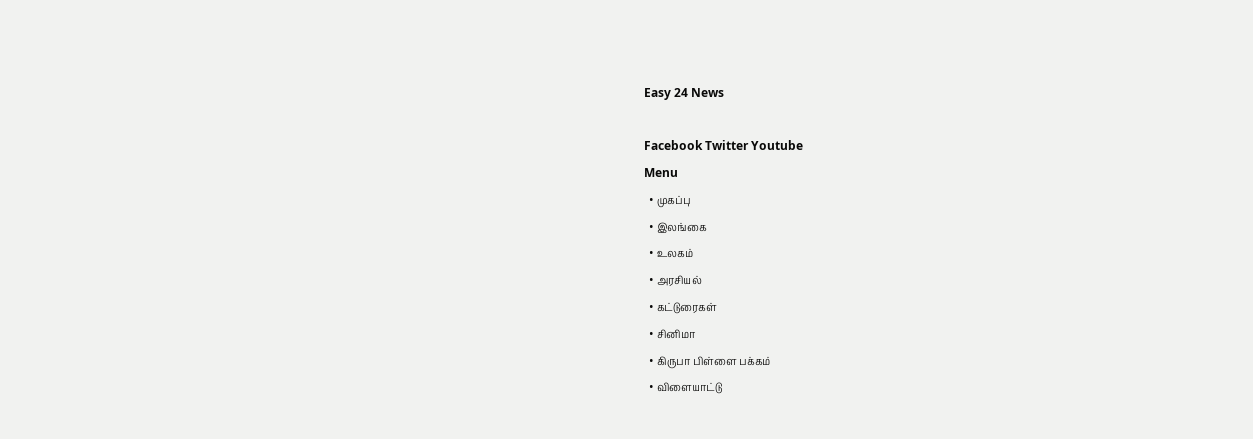Easy 24 News

Facebook Twitter Youtube
Menu
  • முகப்பு
  • இலங்கை
  • உலகம்
  • அரசியல்
  • கட்டுரைகள்
  • சினிமா
  • கிருபா பிள்ளை பக்கம்
  • விளையாட்டு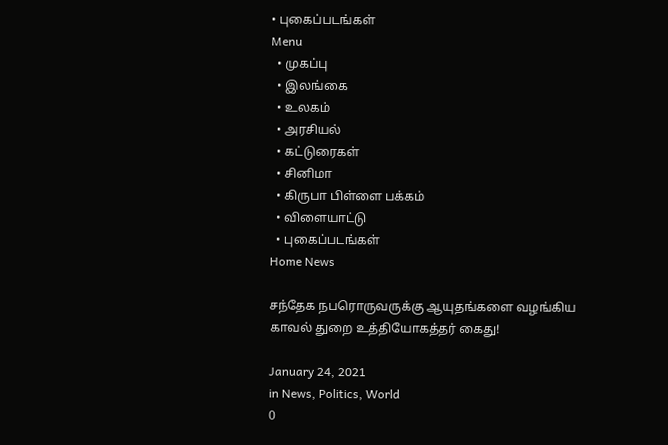• புகைப்படங்கள்
Menu
  • முகப்பு
  • இலங்கை
  • உலகம்
  • அரசியல்
  • கட்டுரைகள்
  • சினிமா
  • கிருபா பிள்ளை பக்கம்
  • விளையாட்டு
  • புகைப்படங்கள்
Home News

சந்தேக நபரொருவருக்கு ஆயுதங்களை வழங்கிய காவல் துறை உத்தியோகத்தர் கைது!

January 24, 2021
in News, Politics, World
0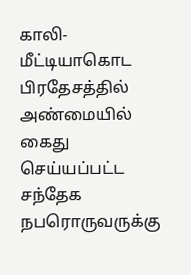காலி-மீட்டியாகொட பிரதேசத்தில் அண்மையில் கைது செய்யப்பட்ட சந்தேக நபரொருவருக்கு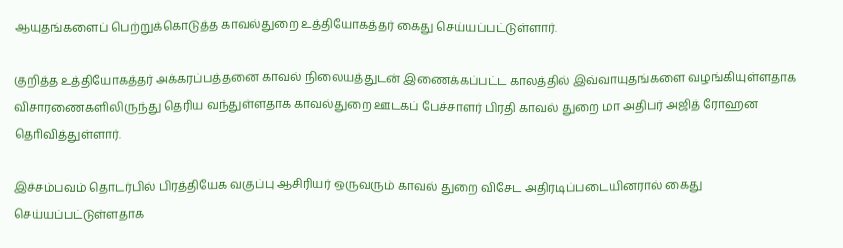ஆயுதங்களைப் பெற்றுக்கொடுத்த காவல்துறை உத்தியோகத்தர் கைது செய்யப்பட்டுள்ளார்.

குறித்த உத்தியோகத்தர் அக்கரப்பத்தனை காவல் நிலையத்துடன் இணைக்கப்பட்ட காலத்தில் இவ்வாயுதங்களை வழங்கியுள்ளதாக விசாரணைகளிலிருந்து தெரிய வந்துள்ளதாக காவல்துறை ஊடகப் பேச்சாளர் பிரதி காவல் துறை மா அதிபர் அஜித் ரோஹன தொிவித்துள்ளார்.

இச்சம்பவம் தொடர்பில் பிரத்தியேக வகுப்பு ஆசிரியர் ஒருவரும் காவல் துறை விசேட அதிரடிப்படையினரால் கைது செய்யப்பட்டுள்ளதாக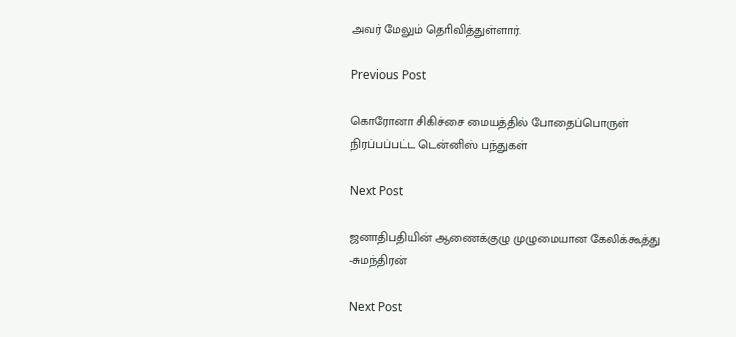அவர் மேலும் தொிவித்துள்ளார்.

Previous Post

கொரோனா சிகிச்சை மையத்தில் போதைப்பொருள் நிரப்பப்பட்ட டென்னிஸ் பந்துகள்

Next Post

ஜனாதிபதியின் ஆணைக்குழு முழுமையான கேலிக்கூத்து -சுமந்திரன்

Next Post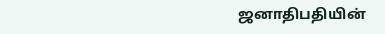ஜனாதிபதியின்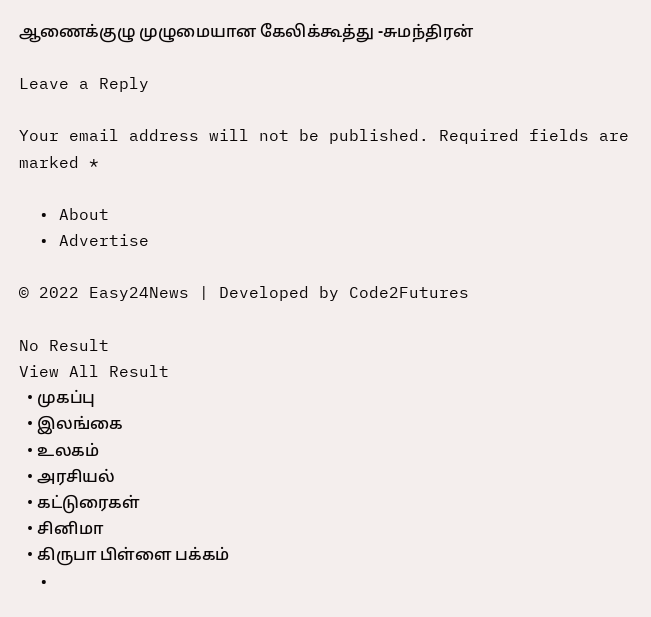ஆணைக்குழு முழுமையான கேலிக்கூத்து -சுமந்திரன்

Leave a Reply

Your email address will not be published. Required fields are marked *

  • About
  • Advertise

© 2022 Easy24News | Developed by Code2Futures

No Result
View All Result
  • முகப்பு
  • இலங்கை
  • உலகம்
  • அரசியல்
  • கட்டுரைகள்
  • சினிமா
  • கிருபா பிள்ளை பக்கம்
  •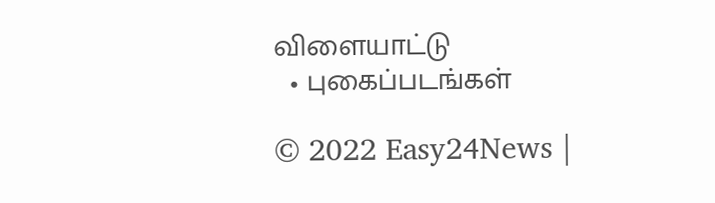விளையாட்டு
  • புகைப்படங்கள்

© 2022 Easy24News |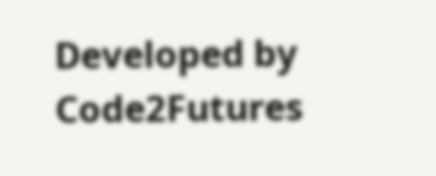Developed by Code2Futures